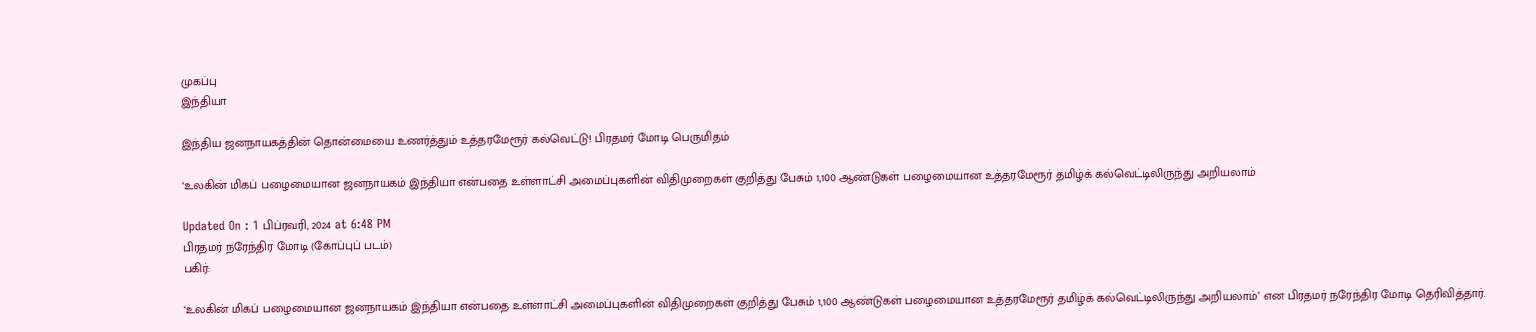முகப்பு
இந்தியா

இந்திய ஜனநாயகத்தின் தொன்மையை உணர்த்தும் உத்தரமேரூர் கல்வெட்டு! பிரதமர் மோடி பெருமிதம்

‘உலகின் மிகப் பழைமையான ஜனநாயகம் இந்தியா என்பதை உள்ளாட்சி அமைப்புகளின் விதிமுறைகள் குறித்து பேசும் 1,100 ஆண்டுகள் பழைமையான உத்தரமேரூர் தமிழ்க் கல்வெட்டிலிருந்து அறியலாம்

Updated On : 1 பிப்ரவரி, 2024 at 6:48 PM
பிரதமர் நரேந்திர மோடி (கோப்புப் படம்)
பகிர்:

‘உலகின் மிகப் பழைமையான ஜனநாயகம் இந்தியா என்பதை உள்ளாட்சி அமைப்புகளின் விதிமுறைகள் குறித்து பேசும் 1,100 ஆண்டுகள் பழைமையான உத்தரமேரூர் தமிழ்க் கல்வெட்டிலிருந்து அறியலாம்’ என பிரதமர் நரேந்திர மோடி தெரிவித்தார்.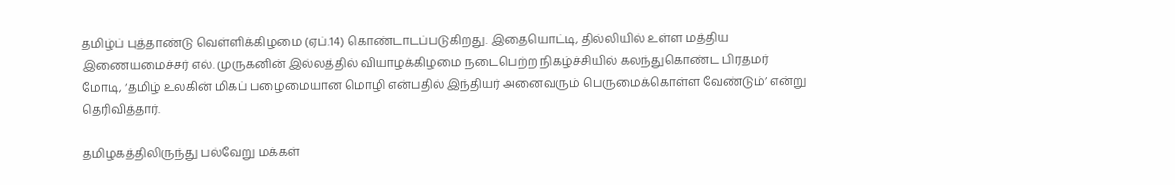தமிழ்ப் புத்தாண்டு வெள்ளிக்கிழமை (ஏப்.14) கொண்டாடப்படுகிறது. இதையொட்டி, தில்லியில் உள்ள மத்திய இணையமைச்சர் எல். முருகனின் இல்லத்தில் வியாழக்கிழமை நடைபெற்ற நிகழ்ச்சியில் கலந்துகொண்ட பிரதமர் மோடி, ‘தமிழ் உலகின் மிகப் பழைமையான மொழி என்பதில் இந்தியர் அனைவரும் பெருமைக்கொள்ள வேண்டும்’ என்று தெரிவித்தார்.

தமிழகத்திலிருந்து பல்வேறு மக்கள்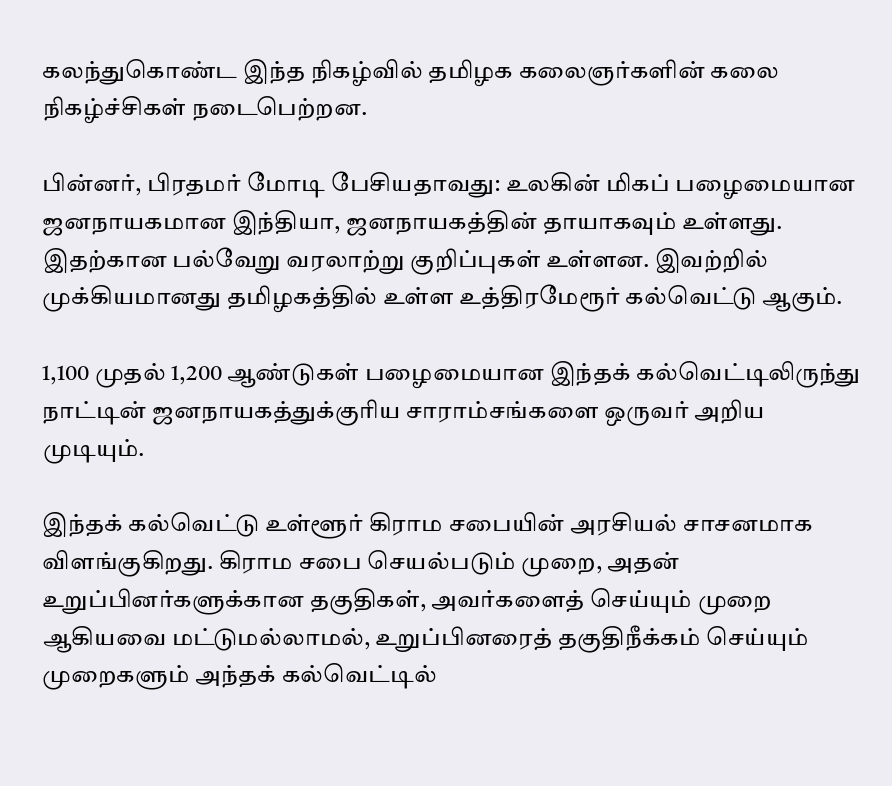கலந்துகொண்ட இந்த நிகழ்வில் தமிழக கலைஞர்களின் கலை நிகழ்ச்சிகள் நடைபெற்றன.

பின்னர், பிரதமர் மோடி பேசியதாவது: உலகின் மிகப் பழைமையான ஜனநாயகமான இந்தியா, ஜனநாயகத்தின் தாயாகவும் உள்ளது. இதற்கான பல்வேறு வரலாற்று குறிப்புகள் உள்ளன. இவற்றில் முக்கியமானது தமிழகத்தில் உள்ள உத்திரமேரூர் கல்வெட்டு ஆகும்.

1,100 முதல் 1,200 ஆண்டுகள் பழைமையான இந்தக் கல்வெட்டிலிருந்து நாட்டின் ஜனநாயகத்துக்குரிய சாராம்சங்களை ஒருவர் அறிய முடியும்.

இந்தக் கல்வெட்டு உள்ளூர் கிராம சபையின் அரசியல் சாசனமாக விளங்குகிறது. கிராம சபை செயல்படும் முறை, அதன் உறுப்பினர்களுக்கான தகுதிகள், அவர்களைத் செய்யும் முறை ஆகியவை மட்டுமல்லாமல், உறுப்பினரைத் தகுதிநீக்கம் செய்யும் முறைகளும் அந்தக் கல்வெட்டில்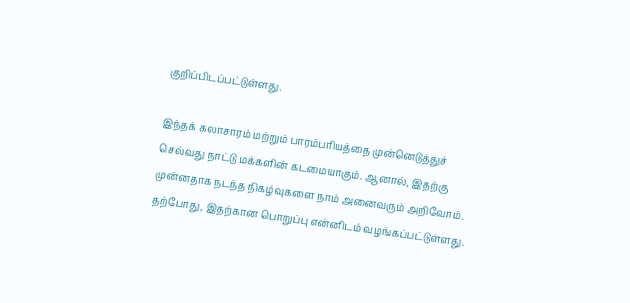குறிப்பிடப்பட்டுள்ளது.

இந்தக் கலாசாரம் மற்றும் பாரம்பரியத்தை முன்னெடுத்துச் செல்வது நாட்டு மக்களின் கடமையாகும். ஆனால், இதற்கு முன்னதாக நடந்த நிகழ்வுகளை நாம் அனைவரும் அறிவோம். தற்போது, இதற்கான பொறுப்பு என்னிடம் வழங்கப்பட்டுள்ளது.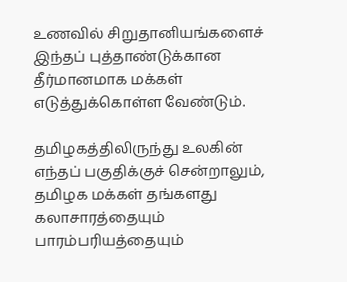உணவில் சிறுதானியங்களைச் இந்தப் புத்தாண்டுக்கான தீர்மானமாக மக்கள் எடுத்துக்கொள்ள வேண்டும்.

தமிழகத்திலிருந்து உலகின் எந்தப் பகுதிக்குச் சென்றாலும், தமிழக மக்கள் தங்களது கலாசாரத்தையும் பாரம்பரியத்தையும்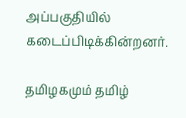அப்பகுதியில் கடைப்பிடிக்கின்றனர்.

தமிழகமும் தமிழ்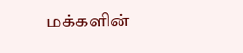மக்களின்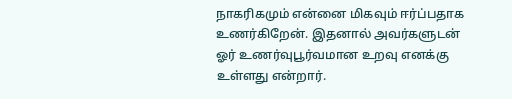நாகரிகமும் என்னை மிகவும் ஈர்ப்பதாக உணர்கிறேன். இதனால் அவர்களுடன் ஓர் உணர்வுபூர்வமான உறவு எனக்கு உள்ளது என்றார்.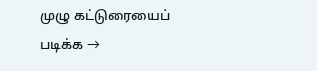முழு கட்டுரையைப் படிக்க →